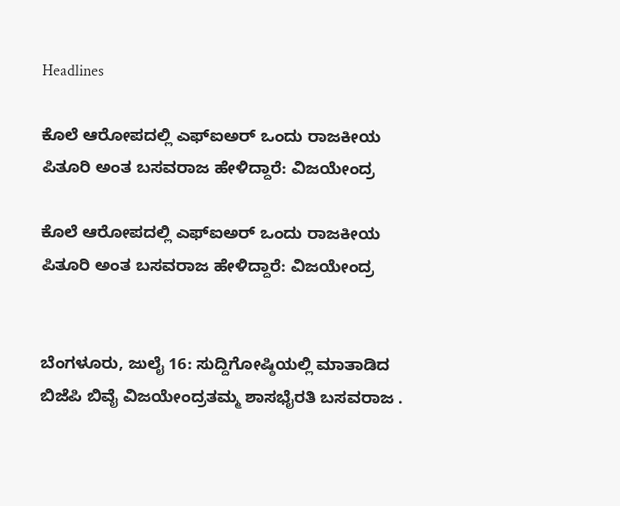Headlines

ಕೊಲೆ ಆರೋಪದಲ್ಲಿ ಎಫ್ಐಅರ್ ಒಂದು ರಾಜಕೀಯ ಪಿತೂರಿ ಅಂತ ಬಸವರಾಜ ಹೇಳಿದ್ದಾರೆ: ವಿಜಯೇಂದ್ರ

ಕೊಲೆ ಆರೋಪದಲ್ಲಿ ಎಫ್ಐಅರ್ ಒಂದು ರಾಜಕೀಯ ಪಿತೂರಿ ಅಂತ ಬಸವರಾಜ ಹೇಳಿದ್ದಾರೆ: ವಿಜಯೇಂದ್ರ


ಬೆಂಗಳೂರು, ಜುಲೈ 16: ಸುದ್ದಿಗೋಷ್ಠಿಯಲ್ಲಿ ಮಾತಾಡಿದ ಬಿಜೆಪಿ ಬಿವೈ ವಿಜಯೇಂದ್ರತಮ್ಮ ಶಾಸಭೈರತಿ ಬಸವರಾಜ .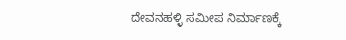ದೇವನಹಳ್ಳಿ ಸಮೀಪ ನಿರ್ಮಾಣಕ್ಕೆ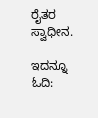ರೈತರ ಸ್ವಾಧೀನ.

ಇದನ್ನೂ ಓದಿ: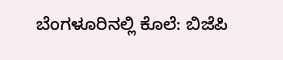ಬೆಂಗಳೂರಿನಲ್ಲಿ ಕೊಲೆ: ಬಿಜೆಪಿ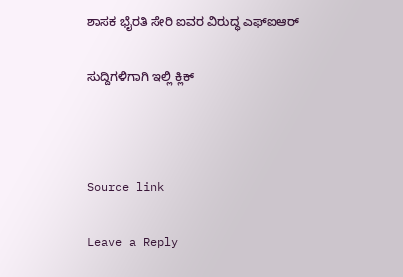ಶಾಸಕ ಭೈರತಿ ಸೇರಿ ಐವರ ವಿರುದ್ಧ ಎಫ್ಐಆರ್

ಸುದ್ದಿಗಳಿಗಾಗಿ ಇಲ್ಲಿ ಕ್ಲಿಕ್



Source link

Leave a Reply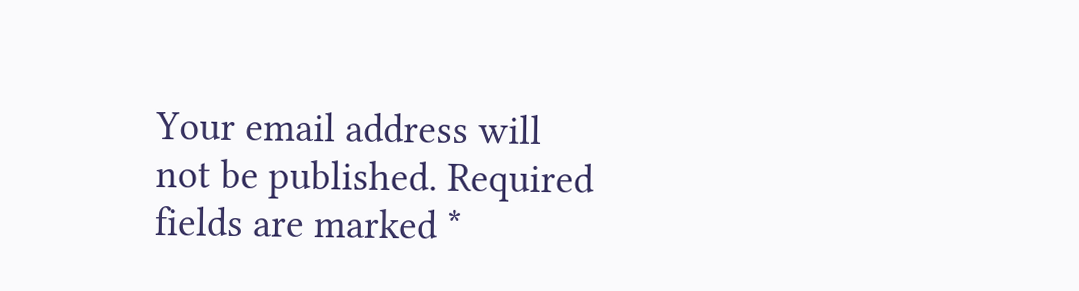Your email address will not be published. Required fields are marked *